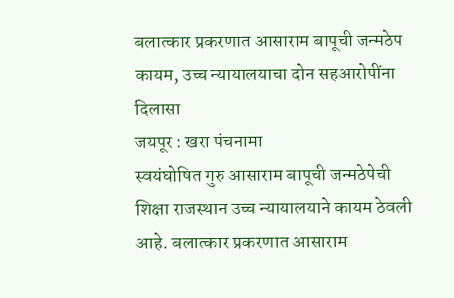बलात्कार प्रकरणात आसाराम बापूची जन्मठेप कायम, उच्च न्यायालयाचा दोन सहआरोपींना दिलासा
जयपूर : खरा पंचनामा
स्वयंघोषित गुरु आसाराम बापूची जन्मठेपेची शिक्षा राजस्थान उच्च न्यायालयाने कायम ठेवली आहे. बलात्कार प्रकरणात आसाराम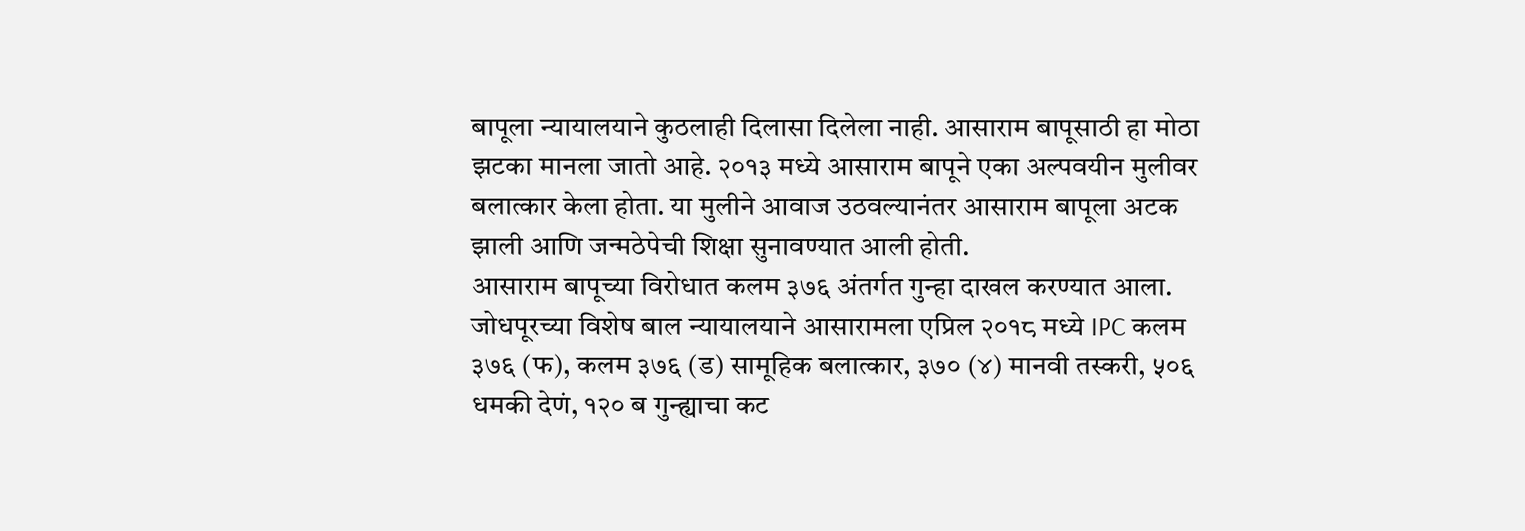बापूला न्यायालयाने कुठलाही दिलासा दिलेला नाही. आसाराम बापूसाठी हा मोठा झटका मानला जातो आहे. २०१३ मध्ये आसाराम बापूने एका अल्पवयीन मुलीवर बलात्कार केला होता. या मुलीने आवाज उठवल्यानंतर आसाराम बापूला अटक झाली आणि जन्मठेपेची शिक्षा सुनावण्यात आली होती.
आसाराम बापूच्या विरोधात कलम ३७६ अंतर्गत गुन्हा दाखल करण्यात आला. जोधपूरच्या विशेष बाल न्यायालयाने आसारामला एप्रिल २०१८ मध्ये IPC कलम ३७६ (फ), कलम ३७६ (ड) सामूहिक बलात्कार, ३७० (४) मानवी तस्करी, ५०६ धमकी देणं, १२० ब गुन्ह्याचा कट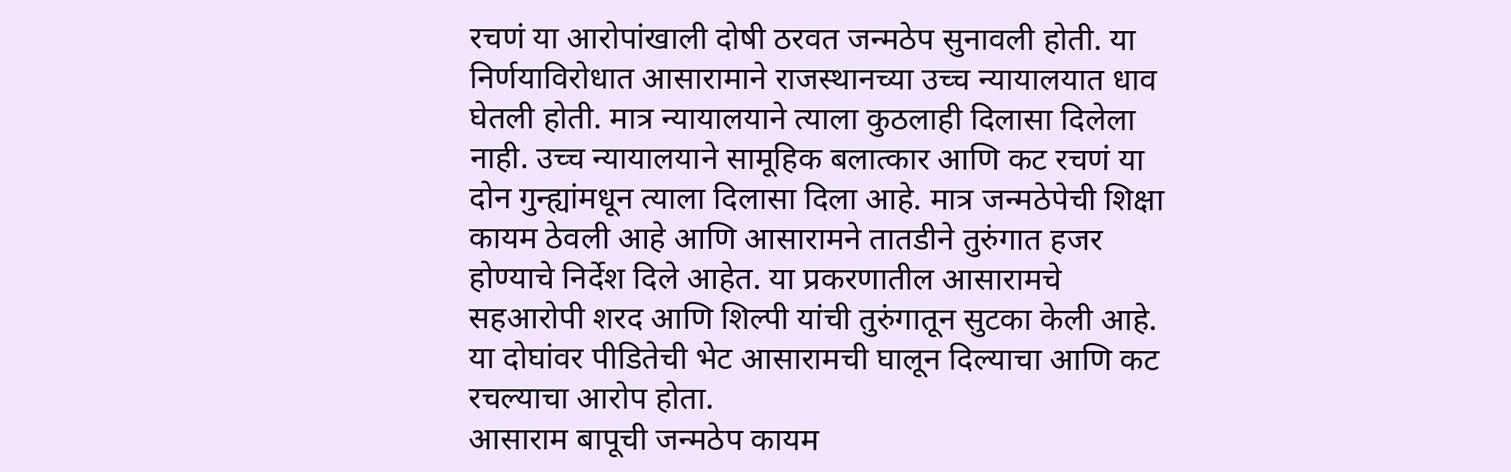रचणं या आरोपांखाली दोषी ठरवत जन्मठेप सुनावली होती. या निर्णयाविरोधात आसारामाने राजस्थानच्या उच्च न्यायालयात धाव घेतली होती. मात्र न्यायालयाने त्याला कुठलाही दिलासा दिलेला नाही. उच्च न्यायालयाने सामूहिक बलात्कार आणि कट रचणं या दोन गुन्ह्यांमधून त्याला दिलासा दिला आहे. मात्र जन्मठेपेची शिक्षा कायम ठेवली आहे आणि आसारामने तातडीने तुरुंगात हजर होण्याचे निर्देश दिले आहेत. या प्रकरणातील आसारामचे सहआरोपी शरद आणि शिल्पी यांची तुरुंगातून सुटका केली आहे. या दोघांवर पीडितेची भेट आसारामची घालून दिल्याचा आणि कट रचल्याचा आरोप होता.
आसाराम बापूची जन्मठेप कायम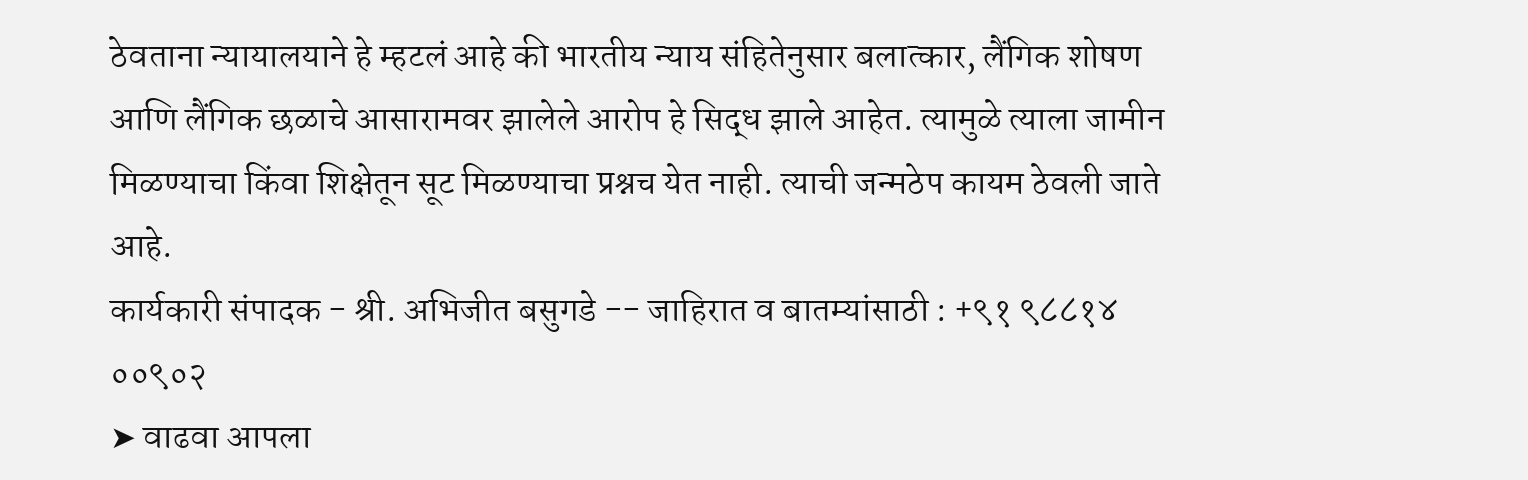ठेवताना न्यायालयाने हे म्हटलं आहे की भारतीय न्याय संहितेनुसार बलात्कार, लैंगिक शोषण आणि लैंगिक छळाचे आसारामवर झालेले आरोप हे सिद्ध झाले आहेत. त्यामुळे त्याला जामीन मिळण्याचा किंवा शिक्षेतून सूट मिळण्याचा प्रश्नच येत नाही. त्याची जन्मठेप कायम ठेवली जाते आहे.
कार्यकारी संपादक - श्री. अभिजीत बसुगडे -- जाहिरात व बातम्यांसाठी : +९१ ९८८१४ ००९०२
➤ वाढवा आपला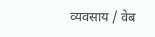व्यवसाय / वेब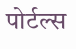पोर्टल्स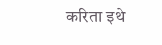करिता इथे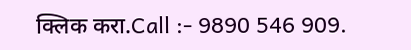क्लिक करा.Call :- 9890 546 909.